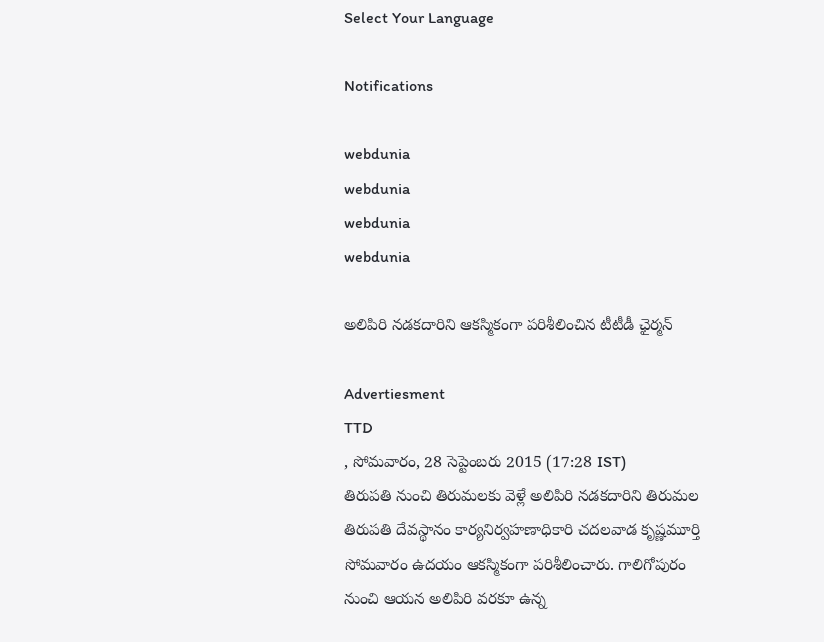Select Your Language

Notifications

webdunia
webdunia
webdunia
webdunia

అలిపిరి నడకదారిని ఆకస్మికంగా పరిశీలించిన టీటీడీ ఛైర్మన్

Advertiesment
TTD
, సోమవారం, 28 సెప్టెంబరు 2015 (17:28 IST)
తిరుపతి నుంచి తిరుమలకు వెళ్లే అలిపిరి నడకదారిని తిరుమల తిరుపతి దేవస్థానం కార్యనిర్వహణాధికారి చదలవాడ కృష్ణమూర్తి సోమవారం ఉదయం ఆకస్మికంగా పరిశీలించారు. గాలిగోపురం నుంచి ఆయన అలిపిరి వరకూ ఉన్న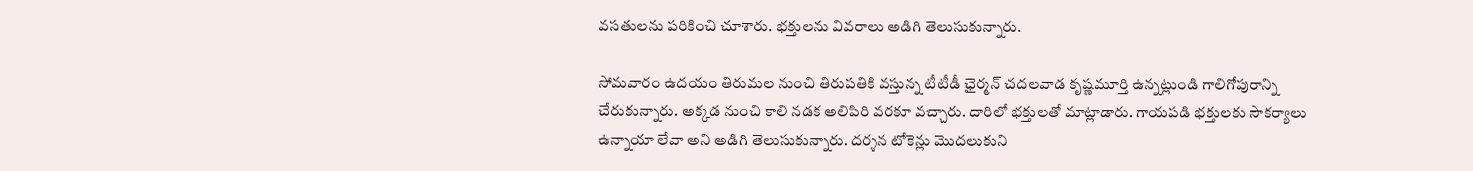వసతులను పరికించి చూశారు. భక్తులను వివరాలు అడిగి తెలుసుకున్నారు.

సోమవారం ఉదయం తిరుమల నుంచి తిరుపతికి వస్తున్న టీటీడీ ఛైర్మన్ చదలవాడ కృష్ణమూర్తి ఉన్నట్లుండి గాలిగోపురాన్ని చేరుకున్నారు. అక్కడ నుంచి కాలి నడక అలిపిరి వరకూ వచ్చారు. దారిలో భక్తులతో మాట్లాడారు. గాయపడి భక్తులకు సౌకర్యాలు ఉన్నాయా లేవా అని అడిగి తెలుసుకున్నారు. దర్శన టోకెన్లు మొదలుకుని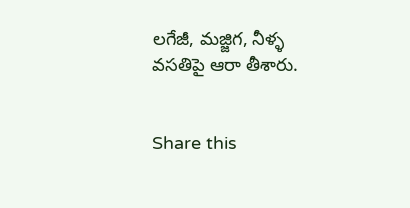లగేజీ, మజ్జిగ, నీళ్ళ వసతిపై ఆరా తీశారు.


Share this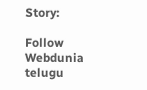Story:

Follow Webdunia telugu